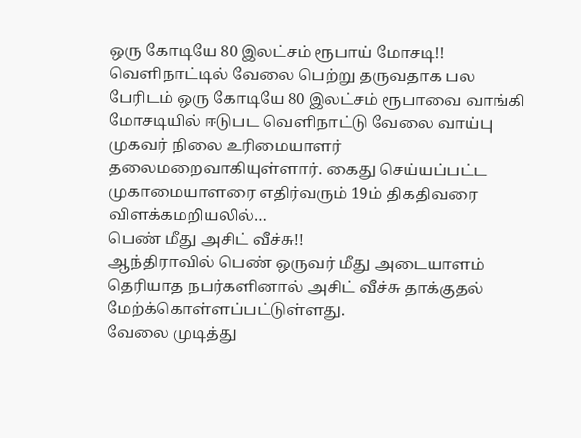ஒரு கோடியே 80 இலட்சம் ரூபாய் மோசடி!!
வெளிநாட்டில் வேலை பெற்று தருவதாக பல பேரிடம் ஒரு கோடியே 80 இலட்சம் ரூபாவை வாங்கி மோசடியில் ஈடுபட வெளிநாட்டு வேலை வாய்பு முகவர் நிலை உரிமையாளர் தலைமறைவாகியுள்ளார். கைது செய்யப்பட்ட முகாமையாளரை எதிர்வரும் 19ம் திகதிவரை விளக்கமறியலில்…
பெண் மீது அசிட் வீச்சு!!
ஆந்திராவில் பெண் ஒருவர் மீது அடையாளம் தெரியாத நபர்களினால் அசிட் வீச்சு தாக்குதல் மேற்க்கொள்ளப்பட்டுள்ளது.
வேலை முடித்து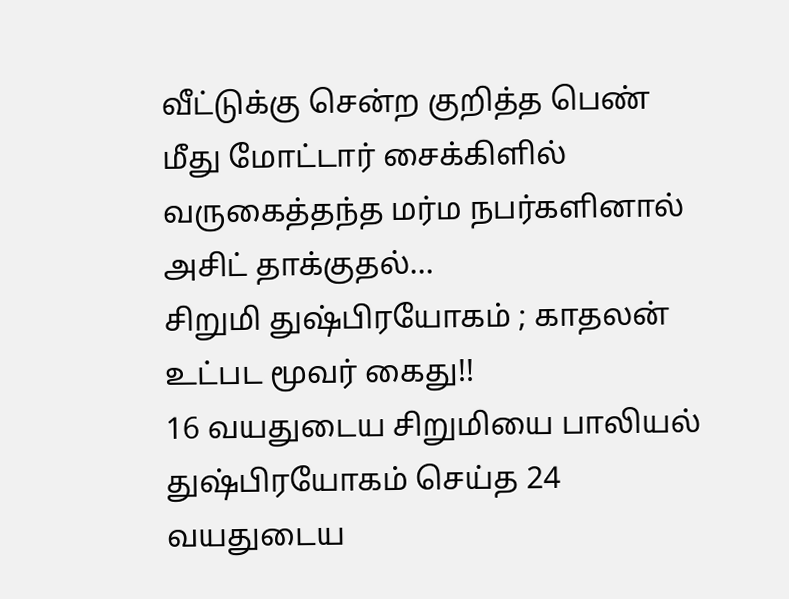வீட்டுக்கு சென்ற குறித்த பெண் மீது மோட்டார் சைக்கிளில் வருகைத்தந்த மர்ம நபர்களினால் அசிட் தாக்குதல்…
சிறுமி துஷ்பிரயோகம் ; காதலன் உட்பட மூவர் கைது!!
16 வயதுடைய சிறுமியை பாலியல் துஷ்பிரயோகம் செய்த 24 வயதுடைய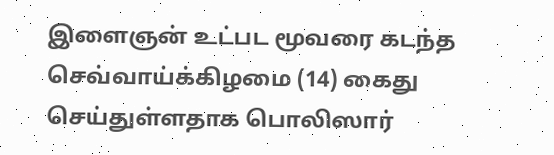இளைஞன் உட்பட மூவரை கடந்த செவ்வாய்க்கிழமை (14) கைது செய்துள்ளதாக பொலிஸார்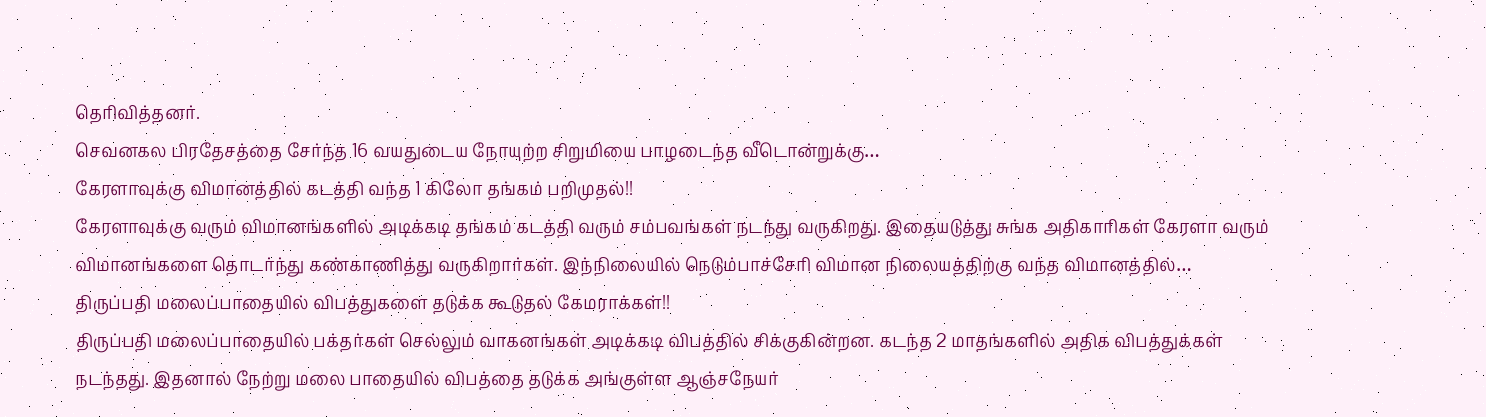தெரிவித்தனர்.
செவனகல பிரதேசத்தை சேர்ந்த 16 வயதுடைய நோயுற்ற சிறுமியை பாழடைந்த வீடொன்றுக்கு…
கேரளாவுக்கு விமானத்தில் கடத்தி வந்த 1 கிலோ தங்கம் பறிமுதல்!!
கேரளாவுக்கு வரும் விமானங்களில் அடிக்கடி தங்கம் கடத்தி வரும் சம்பவங்கள் நடந்து வருகிறது. இதையடுத்து சுங்க அதிகாரிகள் கேரளா வரும் விமானங்களை தொடர்ந்து கண்காணித்து வருகிறார்கள். இந்நிலையில் நெடும்பாச்சேரி விமான நிலையத்திற்கு வந்த விமானத்தில்…
திருப்பதி மலைப்பாதையில் விபத்துகளை தடுக்க கூடுதல் கேமராக்கள்!!
திருப்பதி மலைப்பாதையில் பக்தர்கள் செல்லும் வாகனங்கள் அடிக்கடி விபத்தில் சிக்குகின்றன. கடந்த 2 மாதங்களில் அதிக விபத்துக்கள் நடந்தது. இதனால் நேற்று மலை பாதையில் விபத்தை தடுக்க அங்குள்ள ஆஞ்சநேயர்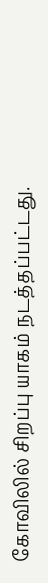கோவிலில் சிறப்பு யாகம் நடத்தப்பட்டது.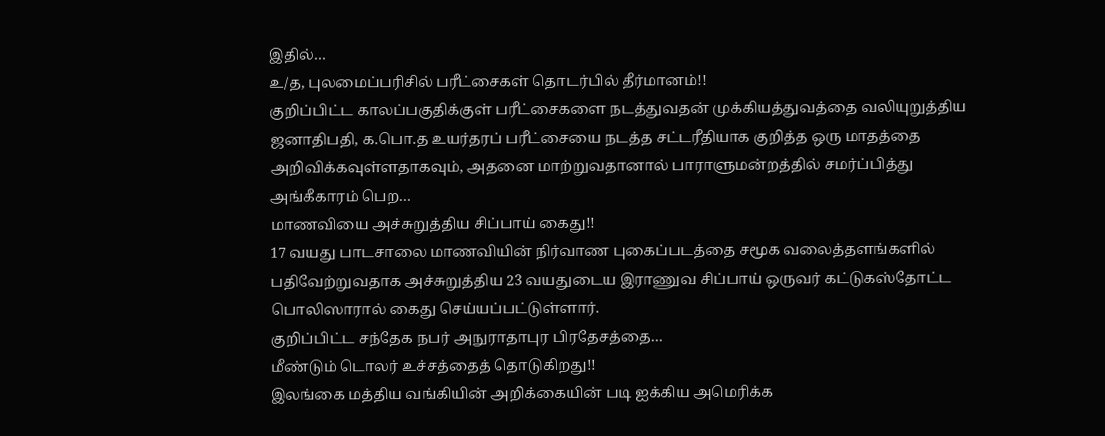இதில்…
உ/த, புலமைப்பரிசில் பரீட்சைகள் தொடர்பில் தீர்மானம்!!
குறிப்பிட்ட காலப்பகுதிக்குள் பரீட்சைகளை நடத்துவதன் முக்கியத்துவத்தை வலியுறுத்திய ஜனாதிபதி, க.பொ.த உயர்தரப் பரீட்சையை நடத்த சட்டரீதியாக குறித்த ஒரு மாதத்தை அறிவிக்கவுள்ளதாகவும், அதனை மாற்றுவதானால் பாராளுமன்றத்தில் சமர்ப்பித்து அங்கீகாரம் பெற…
மாணவியை அச்சுறுத்திய சிப்பாய் கைது!!
17 வயது பாடசாலை மாணவியின் நிர்வாண புகைப்படத்தை சமூக வலைத்தளங்களில் பதிவேற்றுவதாக அச்சுறுத்திய 23 வயதுடைய இராணுவ சிப்பாய் ஒருவர் கட்டுகஸ்தோட்ட பொலிஸாரால் கைது செய்யப்பட்டுள்ளார்.
குறிப்பிட்ட சந்தேக நபர் அநுராதாபுர பிரதேசத்தை…
மீண்டும் டொலர் உச்சத்தைத் தொடுகிறது!!
இலங்கை மத்திய வங்கியின் அறிக்கையின் படி ஐக்கிய அமெரிக்க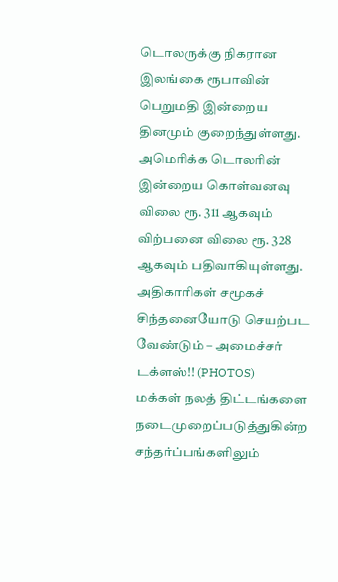டொலருக்கு நிகரான இலங்கை ரூபாவின் பெறுமதி இன்றைய தினமும் குறைந்துள்ளது.
அமெரிக்க டொலரின் இன்றைய கொள்வனவு விலை ரூ. 311 ஆகவும் விற்பனை விலை ரூ. 328 ஆகவும் பதிவாகியுள்ளது.
அதிகாரிகள் சமூகச் சிந்தனையோடு செயற்பட வேண்டும் – அமைச்சர் டக்ளஸ்!! (PHOTOS)
மக்கள் நலத் திட்டங்களை நடைமுறைப்படுத்துகின்ற சந்தர்ப்பங்களிலும்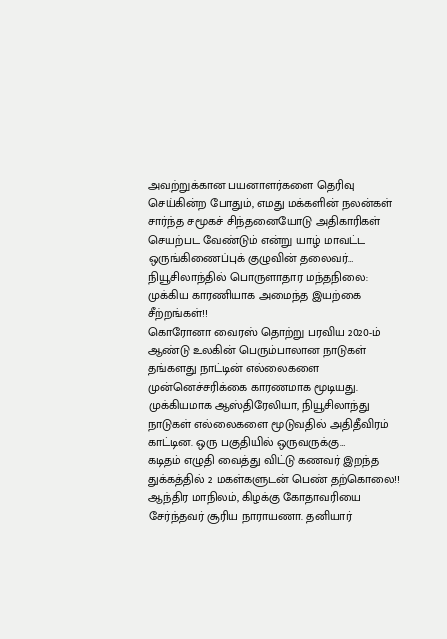அவற்றுக்கான பயனாளர்களை தெரிவு செய்கின்ற போதும், எமது மக்களின் நலன்கள் சார்ந்த சமூகச் சிந்தனையோடு அதிகாரிகள் செயற்பட வேண்டும் என்று யாழ் மாவட்ட ஒருங்கிணைப்புக் குழுவின் தலைவர்…
நியூசிலாந்தில் பொருளாதார மந்தநிலை: முக்கிய காரணியாக அமைந்த இயற்கை சீற்றங்கள்!!
கொரோனா வைரஸ் தொற்று பரவிய 2020-ம் ஆண்டு உலகின் பெரும்பாலான நாடுகள் தங்களது நாட்டின் எல்லைகளை முன்னெச்சரிக்கை காரணமாக மூடியது. முக்கியமாக ஆஸ்திரேலியா, நியூசிலாந்து நாடுகள் எல்லைகளை மூடுவதில் அதிதீவிரம் காட்டின. ஒரு பகுதியில் ஒருவருக்கு…
கடிதம் எழுதி வைத்து விட்டு கணவர் இறந்த துக்கத்தில் 2 மகள்களுடன் பெண் தற்கொலை!!
ஆந்திர மாநிலம், கிழக்கு கோதாவரியை சேர்ந்தவர் சூரிய நாராயணா. தனியார்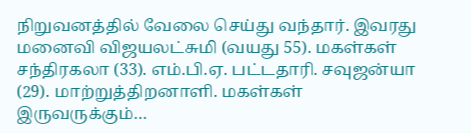நிறுவனத்தில் வேலை செய்து வந்தார். இவரது மனைவி விஜயலட்சுமி (வயது 55). மகள்கள் சந்திரகலா (33). எம்.பி.ஏ. பட்டதாரி. சவுஜன்யா (29). மாற்றுத்திறனாளி. மகள்கள் இருவருக்கும்…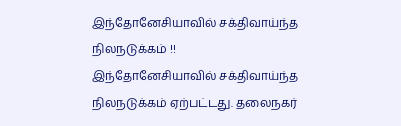இந்தோனேசியாவில் சக்திவாய்ந்த நிலநடுக்கம் !!
இந்தோனேசியாவில் சக்திவாய்ந்த நிலநடுக்கம் ஏற்பட்டது. தலைநகர்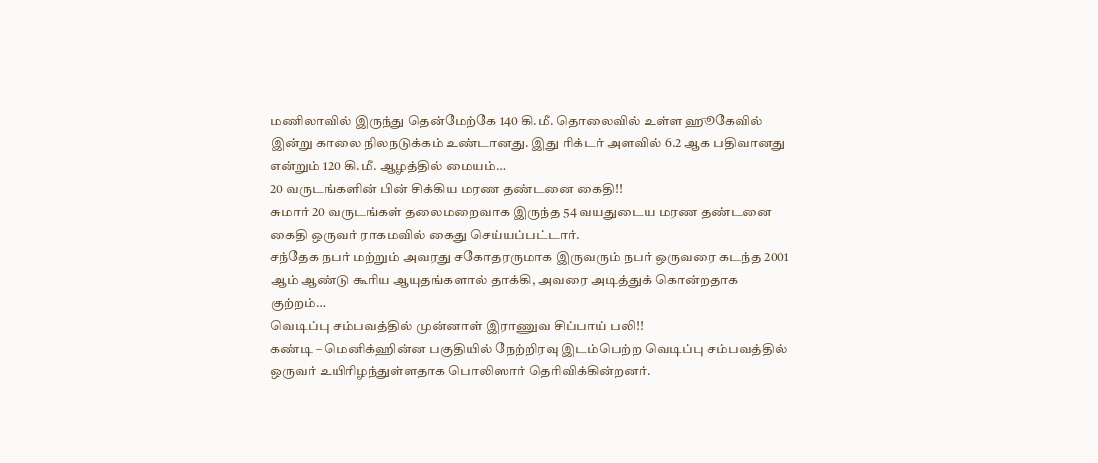மணிலாவில் இருந்து தென்மேற்கே 140 கி.மீ. தொலைவில் உள்ள ஹூகேவில் இன்று காலை நிலநடுக்கம் உண்டானது. இது ரிக்டர் அளவில் 6.2 ஆக பதிவானது என்றும் 120 கி.மீ. ஆழத்தில் மையம்…
20 வருடங்களின் பின் சிக்கிய மரண தண்டனை கைதி!!
சுமார் 20 வருடங்கள் தலைமறைவாக இருந்த 54 வயதுடைய மரண தண்டனை கைதி ஒருவர் ராகமவில் கைது செய்யப்பட்டார்.
சந்தேக நபர் மற்றும் அவரது சகோதரருமாக இருவரும் நபர் ஒருவரை கடந்த 2001 ஆம் ஆண்டு கூரிய ஆயுதங்களால் தாக்கி, அவரை அடித்துக் கொன்றதாக குற்றம்…
வெடிப்பு சம்பவத்தில் முன்னாள் இராணுவ சிப்பாய் பலி!!
கண்டி – மெனிக்ஹின்ன பகுதியில் நேற்றிரவு இடம்பெற்ற வெடிப்பு சம்பவத்தில் ஒருவர் உயிரிழந்துள்ளதாக பொலிஸார் தெரிவிக்கின்றனர்.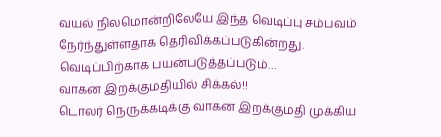வயல் நிலமொன்றிலேயே இந்த வெடிப்பு சம்பவம் நேர்ந்துள்ளதாக தெரிவிக்கப்படுகின்றது.
வெடிப்பிற்காக பயன்படுத்தப்படும்…
வாகன இறக்குமதியில் சிக்கல்!!
டொலர் நெருக்கடிக்கு வாகன இறக்குமதி முக்கிய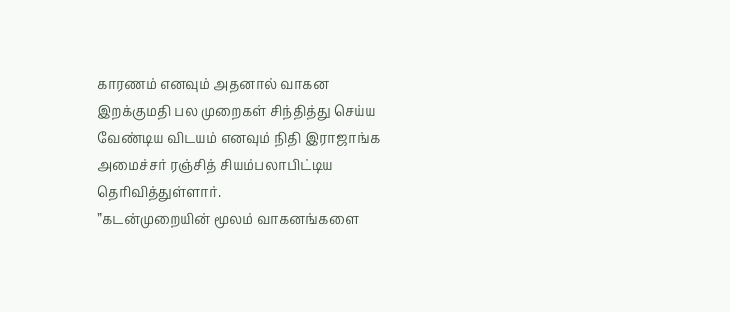காரணம் எனவும் அதனால் வாகன இறக்குமதி பல முறைகள் சிந்தித்து செய்ய வேண்டிய விடயம் எனவும் நிதி இராஜாங்க அமைச்சர் ரஞ்சித் சியம்பலாபிட்டிய தெரிவித்துள்ளார்.
”கடன்முறையின் மூலம் வாகனங்களை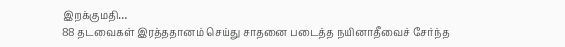இறக்குமதி…
88 தடவைகள் இரத்ததானம் செய்து சாதனை படைத்த நயினாதீவைச் சேர்ந்த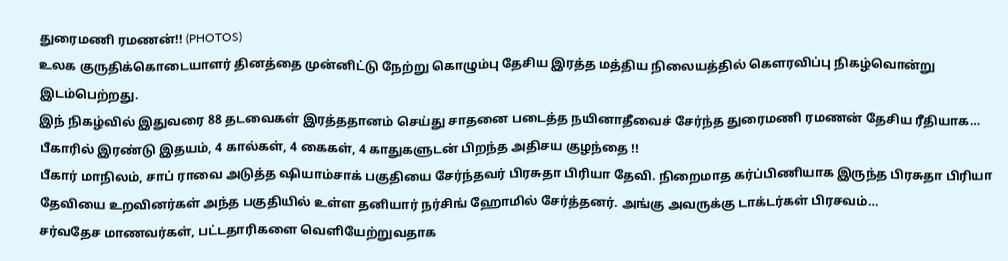துரைமணி ரமணன்!! (PHOTOS)
உலக குருதிக்கொடையாளர் தினத்தை முன்னிட்டு நேற்று கொழும்பு தேசிய இரத்த மத்திய நிலையத்தில் கௌரவிப்பு நிகழ்வொன்று இடம்பெற்றது.
இந் நிகழ்வில் இதுவரை 88 தடவைகள் இரத்ததானம் செய்து சாதனை படைத்த நயினாதீவைச் சேர்ந்த துரைமணி ரமணன் தேசிய ரீதியாக…
பீகாரில் இரண்டு இதயம், 4 கால்கள், 4 கைகள், 4 காதுகளுடன் பிறந்த அதிசய குழந்தை !!
பீகார் மாநிலம், சாப் ராவை அடுத்த ஷியாம்சாக் பகுதியை சேர்ந்தவர் பிரசுதா பிரியா தேவி. நிறைமாத கர்ப்பிணியாக இருந்த பிரசுதா பிரியா தேவியை உறவினர்கள் அந்த பகுதியில் உள்ள தனியார் நர்சிங் ஹோமில் சேர்த்தனர். அங்கு அவருக்கு டாக்டர்கள் பிரசவம்…
சர்வதேச மாணவர்கள், பட்டதாரிகளை வெளியேற்றுவதாக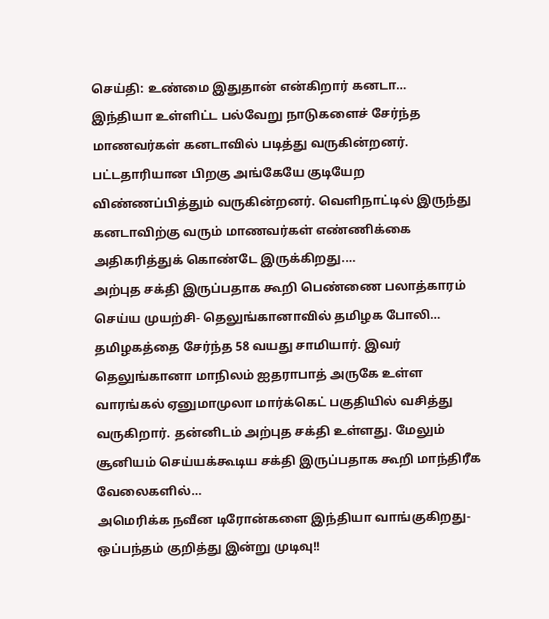செய்தி: உண்மை இதுதான் என்கிறார் கனடா…
இந்தியா உள்ளிட்ட பல்வேறு நாடுகளைச் சேர்ந்த மாணவர்கள் கனடாவில் படித்து வருகின்றனர். பட்டதாரியான பிறகு அங்கேயே குடியேற விண்ணப்பித்தும் வருகின்றனர். வெளிநாட்டில் இருந்து கனடாவிற்கு வரும் மாணவர்கள் எண்ணிக்கை அதிகரித்துக் கொண்டே இருக்கிறது.…
அற்புத சக்தி இருப்பதாக கூறி பெண்ணை பலாத்காரம் செய்ய முயற்சி- தெலுங்கானாவில் தமிழக போலி…
தமிழகத்தை சேர்ந்த 58 வயது சாமியார். இவர் தெலுங்கானா மாநிலம் ஐதராபாத் அருகே உள்ள வாரங்கல் ஏனுமாமுலா மார்க்கெட் பகுதியில் வசித்து வருகிறார். தன்னிடம் அற்புத சக்தி உள்ளது. மேலும் சூனியம் செய்யக்கூடிய சக்தி இருப்பதாக கூறி மாந்திரீக வேலைகளில்…
அமெரிக்க நவீன டிரோன்களை இந்தியா வாங்குகிறது- ஒப்பந்தம் குறித்து இன்று முடிவு!!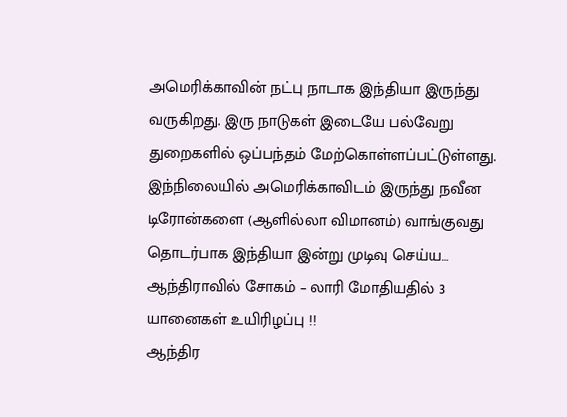அமெரிக்காவின் நட்பு நாடாக இந்தியா இருந்து வருகிறது. இரு நாடுகள் இடையே பல்வேறு துறைகளில் ஒப்பந்தம் மேற்கொள்ளப்பட்டுள்ளது. இந்நிலையில் அமெரிக்காவிடம் இருந்து நவீன டிரோன்களை (ஆளில்லா விமானம்) வாங்குவது தொடர்பாக இந்தியா இன்று முடிவு செய்ய…
ஆந்திராவில் சோகம் – லாரி மோதியதில் 3 யானைகள் உயிரிழப்பு !!
ஆந்திர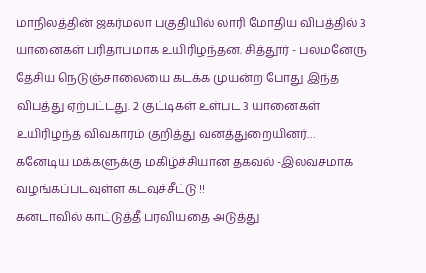மாநிலத்தின் ஜகர்மலா பகுதியில் லாரி மோதிய விபத்தில் 3 யானைகள் பரிதாபமாக உயிரிழந்தன. சித்தூர் - பலமனேரு தேசிய நெடுஞ்சாலையை கடக்க முயன்ற போது இந்த விபத்து ஏற்பட்டது. 2 குட்டிகள் உள்பட 3 யானைகள் உயிரிழந்த விவகாரம் குறித்து வனத்துறையினர்…
கனேடிய மக்களுக்கு மகிழ்ச்சியான தகவல் -இலவசமாக வழங்கப்படவுள்ள கடவுச்சீட்டு !!
கனடாவில் காட்டுத்தீ பரவியதை அடுத்து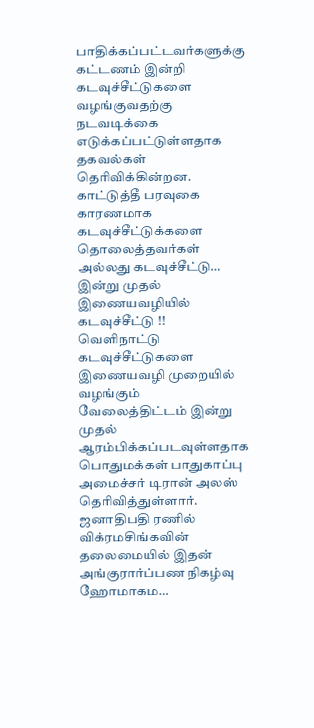பாதிக்கப்பட்டவர்களுக்கு கட்டணம் இன்றி கடவுச்சீட்டுகளை வழங்குவதற்கு நடவடிக்கை எடுக்கப்பட்டுள்ளதாக தகவல்கள் தெரிவிக்கின்றன.
காட்டுத்தீ பரவுகை காரணமாக கடவுச்சீட்டுக்களை தொலைத்தவர்கள் அல்லது கடவுச்சீட்டு…
இன்று முதல் இணையவழியில் கடவுச்சீட்டு !!
வெளிநாட்டு கடவுச்சீட்டுகளை இணையவழி முறையில் வழங்கும் வேலைத்திட்டம் இன்று முதல் ஆரம்பிக்கப்படவுள்ளதாக பொதுமக்கள் பாதுகாப்பு அமைச்சர் டிரான் அலஸ் தெரிவித்துள்ளார்.
ஜனாதிபதி ரணில் விக்ரமசிங்கவின் தலைமையில் இதன் அங்குரார்ப்பண நிகழ்வு ஹோமாகம…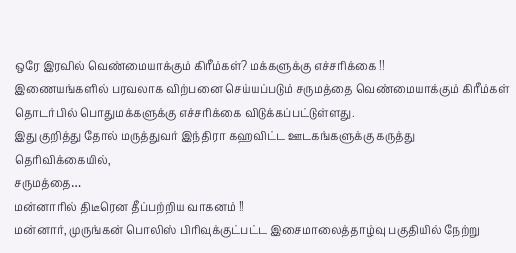ஒரே இரவில் வெண்மையாக்கும் கிரீம்கள்? மக்களுக்கு எச்சரிக்கை !!
இணையங்களில் பரவலாக விற்பனை செய்யப்படும் சருமத்தை வெண்மையாக்கும் கிரீம்கள் தொடர்பில் பொதுமக்களுக்கு எச்சரிக்கை விடுக்கப்பட்டுள்ளது.
இது குறித்து தோல் மருத்துவர் இந்திரா கஹவிட்ட ஊடகங்களுக்கு கருத்து தெரிவிக்கையில்,
சருமத்தை…
மன்னாரில் திடீரென தீப்பற்றிய வாகனம் !!
மன்னார், முருங்கன் பொலிஸ் பிரிவுக்குட்பட்ட இசைமாலைத்தாழ்வு பகுதியில் நேற்று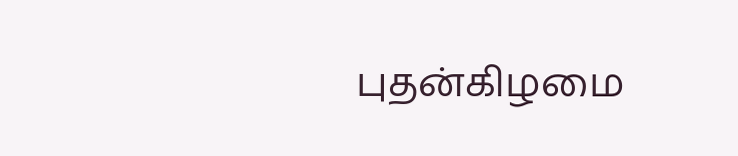புதன்கிழமை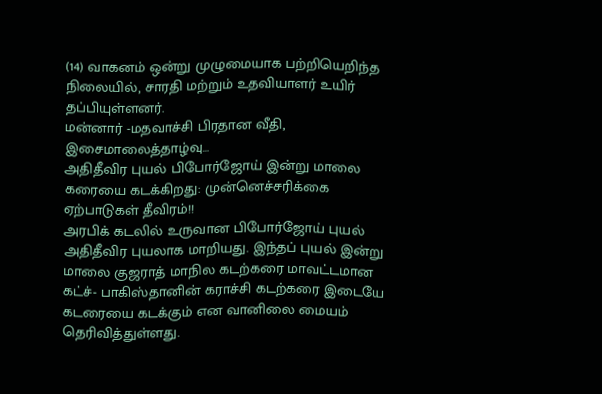(14) வாகனம் ஒன்று முழுமையாக பற்றியெறிந்த நிலையில், சாரதி மற்றும் உதவியாளர் உயிர் தப்பியுள்ளனர்.
மன்னார் -மதவாச்சி பிரதான வீதி, இசைமாலைத்தாழ்வு…
அதிதீவிர புயல் பிபோர்ஜோய் இன்று மாலை கரையை கடக்கிறது: முன்னெச்சரிக்கை ஏற்பாடுகள் தீவிரம்!!
அரபிக் கடலில் உருவான பிபோர்ஜோய் புயல் அதிதீவிர புயலாக மாறியது. இந்தப் புயல் இன்று மாலை குஜராத் மாநில கடற்கரை மாவட்டமான கட்ச்- பாகிஸ்தானின் கராச்சி கடற்கரை இடையே கடரையை கடக்கும் என வானிலை மையம் தெரிவித்துள்ளது.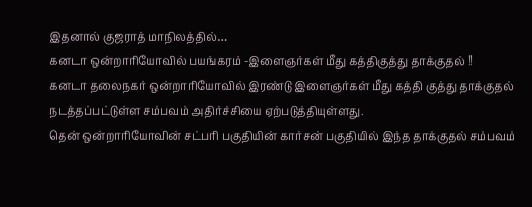இதனால் குஜராத் மாநிலத்தில்…
கனடா ஒன்றாரியோவில் பயங்கரம் -இளைஞர்கள் மீது கத்திகுத்து தாக்குதல் !!
கனடா தலைநகர் ஒன்றாரியோவில் இரண்டு இளைஞர்கள் மீது கத்தி குத்து தாக்குதல் நடத்தப்பட்டுள்ள சம்பவம் அதிர்ச்சியை ஏற்படுத்தியுள்ளது.
தென் ஒன்றாரியோவின் சட்பரி பகுதியின் கார்சன் பகுதியில் இந்த தாக்குதல் சம்பவம்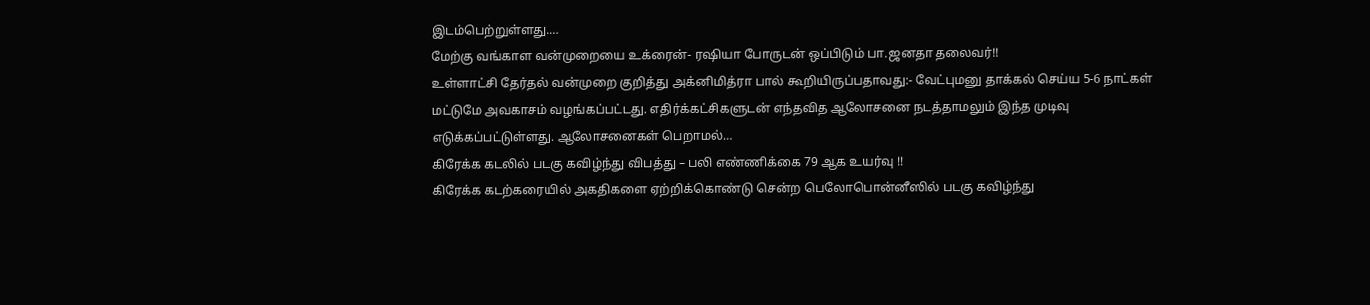இடம்பெற்றுள்ளது.…
மேற்கு வங்காள வன்முறையை உக்ரைன்- ரஷியா போருடன் ஒப்பிடும் பா.ஜனதா தலைவர்!!
உள்ளாட்சி தேர்தல் வன்முறை குறித்து அக்னிமித்ரா பால் கூறியிருப்பதாவது:- வேட்புமனு தாக்கல் செய்ய 5-6 நாட்கள் மட்டுமே அவகாசம் வழங்கப்பட்டது. எதிர்க்கட்சிகளுடன் எந்தவித ஆலோசனை நடத்தாமலும் இந்த முடிவு எடுக்கப்பட்டுள்ளது. ஆலோசனைகள் பெறாமல்…
கிரேக்க கடலில் படகு கவிழ்ந்து விபத்து – பலி எண்ணிக்கை 79 ஆக உயர்வு !!
கிரேக்க கடற்கரையில் அகதிகளை ஏற்றிக்கொண்டு சென்ற பெலோபொன்னீஸில் படகு கவிழ்ந்து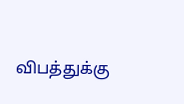விபத்துக்கு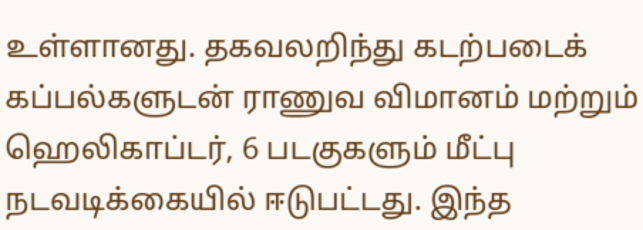உள்ளானது. தகவலறிந்து கடற்படைக் கப்பல்களுடன் ராணுவ விமானம் மற்றும் ஹெலிகாப்டர், 6 படகுகளும் மீட்பு நடவடிக்கையில் ஈடுபட்டது. இந்த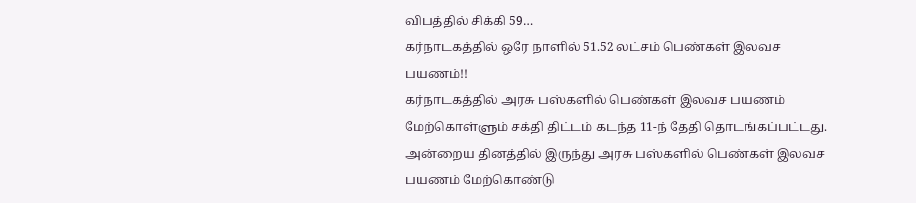விபத்தில் சிக்கி 59…
கர்நாடகத்தில் ஒரே நாளில் 51.52 லட்சம் பெண்கள் இலவச பயணம்!!
கர்நாடகத்தில் அரசு பஸ்களில் பெண்கள் இலவச பயணம் மேற்கொள்ளும் சக்தி திட்டம் கடந்த 11-ந் தேதி தொடங்கப்பட்டது. அன்றைய தினத்தில் இருந்து அரசு பஸ்களில் பெண்கள் இலவச பயணம் மேற்கொண்டு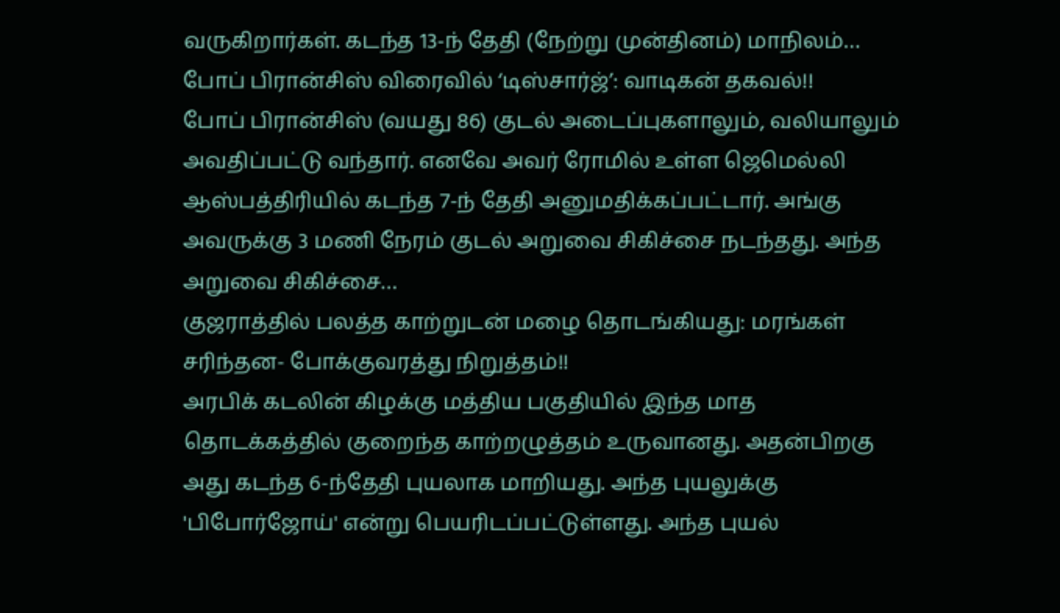வருகிறார்கள். கடந்த 13-ந் தேதி (நேற்று முன்தினம்) மாநிலம்…
போப் பிரான்சிஸ் விரைவில் ‘டிஸ்சார்ஜ்’: வாடிகன் தகவல்!!
போப் பிரான்சிஸ் (வயது 86) குடல் அடைப்புகளாலும், வலியாலும் அவதிப்பட்டு வந்தார். எனவே அவர் ரோமில் உள்ள ஜெமெல்லி ஆஸ்பத்திரியில் கடந்த 7-ந் தேதி அனுமதிக்கப்பட்டார். அங்கு அவருக்கு 3 மணி நேரம் குடல் அறுவை சிகிச்சை நடந்தது. அந்த அறுவை சிகிச்சை…
குஜராத்தில் பலத்த காற்றுடன் மழை தொடங்கியது: மரங்கள் சரிந்தன- போக்குவரத்து நிறுத்தம்!!
அரபிக் கடலின் கிழக்கு மத்திய பகுதியில் இந்த மாத தொடக்கத்தில் குறைந்த காற்றழுத்தம் உருவானது. அதன்பிறகு அது கடந்த 6-ந்தேதி புயலாக மாறியது. அந்த புயலுக்கு 'பிபோர்ஜோய்' என்று பெயரிடப்பட்டுள்ளது. அந்த புயல்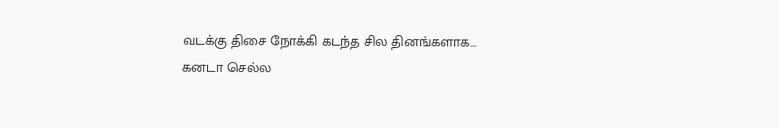வடக்கு திசை நோக்கி கடந்த சில தினங்களாக…
கனடா செல்ல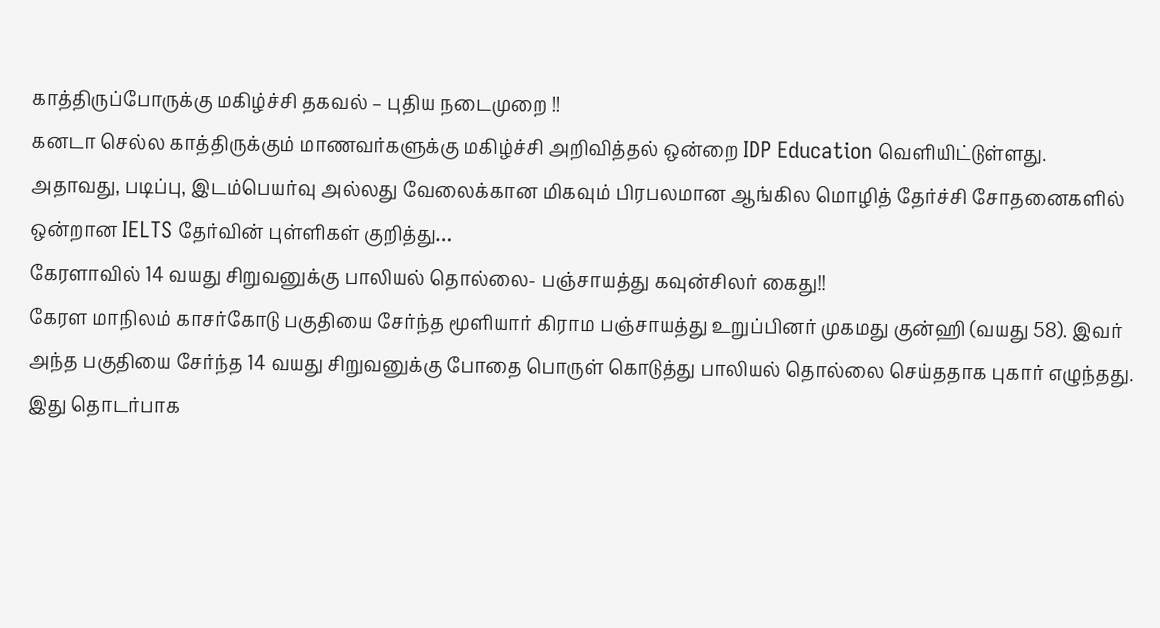காத்திருப்போருக்கு மகிழ்ச்சி தகவல் – புதிய நடைமுறை !!
கனடா செல்ல காத்திருக்கும் மாணவர்களுக்கு மகிழ்ச்சி அறிவித்தல் ஒன்றை IDP Education வெளியிட்டுள்ளது.
அதாவது, படிப்பு, இடம்பெயர்வு அல்லது வேலைக்கான மிகவும் பிரபலமான ஆங்கில மொழித் தேர்ச்சி சோதனைகளில் ஒன்றான IELTS தேர்வின் புள்ளிகள் குறித்து…
கேரளாவில் 14 வயது சிறுவனுக்கு பாலியல் தொல்லை- பஞ்சாயத்து கவுன்சிலர் கைது!!
கேரள மாநிலம் காசர்கோடு பகுதியை சேர்ந்த மூளியார் கிராம பஞ்சாயத்து உறுப்பினர் முகமது குன்ஹி (வயது 58). இவர் அந்த பகுதியை சேர்ந்த 14 வயது சிறுவனுக்கு போதை பொருள் கொடுத்து பாலியல் தொல்லை செய்ததாக புகார் எழுந்தது.
இது தொடர்பாக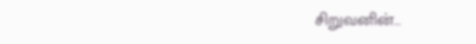சிறுவனின்…